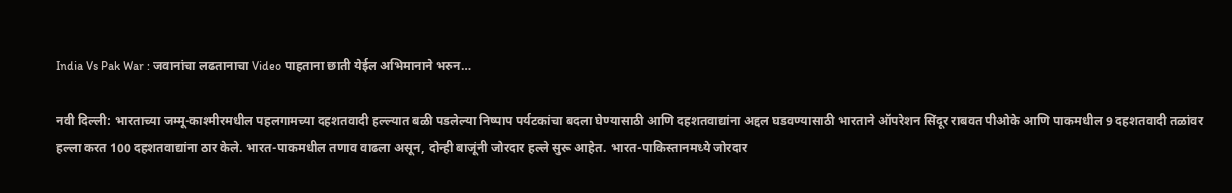India Vs Pak War : जवानांचा लढतानाचा Video पाहताना छाती येईल अभिमानाने भरुन…

नवी दिल्ली: भारताच्या जम्मू-काश्मीरमधील पहलगामच्या दहशतवादी हल्ल्यात बळी पडलेल्या निष्पाप पर्यटकांचा बदला घेण्यासाठी आणि दहशतवाद्यांना अद्दल घडवण्यासाठी भारताने ऑपरेशन सिंदूर राबवत पीओके आणि पाकमधील 9 दहशतवादी तळांवर हल्ला करत 100 दहशतवाद्यांना ठार केले. भारत-पाकमधील तणाव वाढला असून, दोन्ही बाजूंनी जोरदार हल्ले सुरू आहेत. भारत-पाकिस्तानमध्ये जोरदार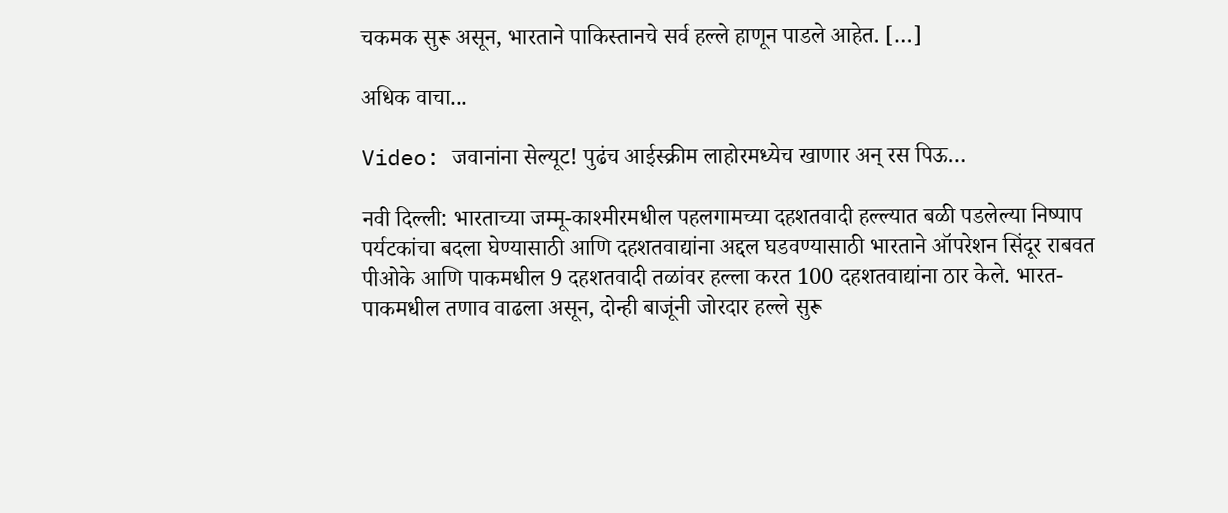चकमक सुरू असून, भारताने पाकिस्तानचे सर्व हल्ले हाणून पाडले आहेत. […]

अधिक वाचा...

Video: जवानांना सेल्यूट! पुढंच आईस्क्रीम लाहोरमध्येच खाणार अन् रस पिऊ…

नवी दिल्ली: भारताच्या जम्मू-काश्मीरमधील पहलगामच्या दहशतवादी हल्ल्यात बळी पडलेल्या निष्पाप पर्यटकांचा बदला घेण्यासाठी आणि दहशतवाद्यांना अद्दल घडवण्यासाठी भारताने ऑपरेशन सिंदूर राबवत पीओके आणि पाकमधील 9 दहशतवादी तळांवर हल्ला करत 100 दहशतवाद्यांना ठार केले. भारत-पाकमधील तणाव वाढला असून, दोन्ही बाजूंनी जोरदार हल्ले सुरू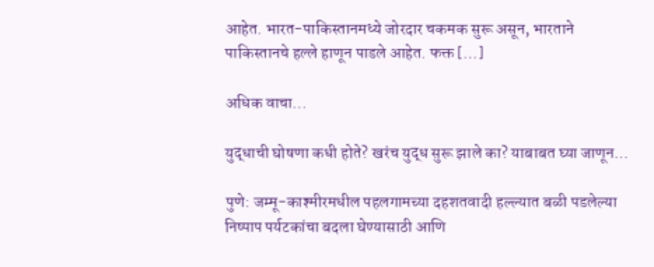आहेत. भारत-पाकिस्तानमध्ये जोरदार चकमक सुरू असून, भारताने पाकिस्तानचे हल्ले हाणून पाडले आहेत. फक्त […]

अधिक वाचा...

युद्धाची घोषणा कधी होते? खरंच युद्ध सुरू झाले का? याबाबत घ्या जाणून…

पुणे: जम्मू-काश्मीरमधील पहलगामच्या दहशतवादी हल्ल्यात बळी पडलेल्या निष्पाप पर्यटकांचा बदला घेण्यासाठी आणि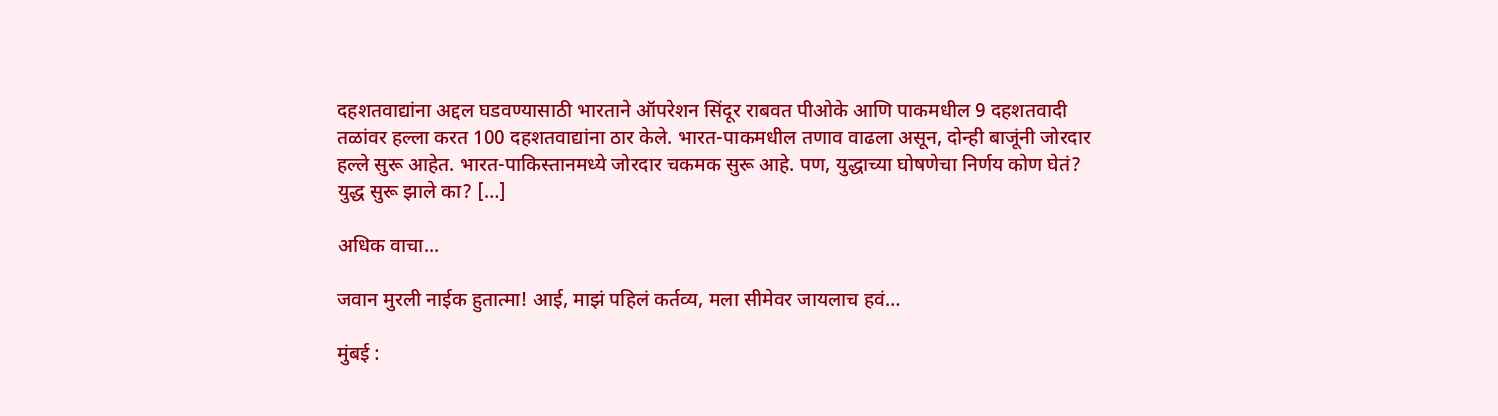दहशतवाद्यांना अद्दल घडवण्यासाठी भारताने ऑपरेशन सिंदूर राबवत पीओके आणि पाकमधील 9 दहशतवादी तळांवर हल्ला करत 100 दहशतवाद्यांना ठार केले. भारत-पाकमधील तणाव वाढला असून, दोन्ही बाजूंनी जोरदार हल्ले सुरू आहेत. भारत-पाकिस्तानमध्ये जोरदार चकमक सुरू आहे. पण, युद्धाच्या घोषणेचा निर्णय कोण घेतं? युद्ध सुरू झाले का? […]

अधिक वाचा...

जवान मुरली नाईक हुतात्मा! आई, माझं पहिलं कर्तव्य, मला सीमेवर जायलाच हवं…

मुंबई :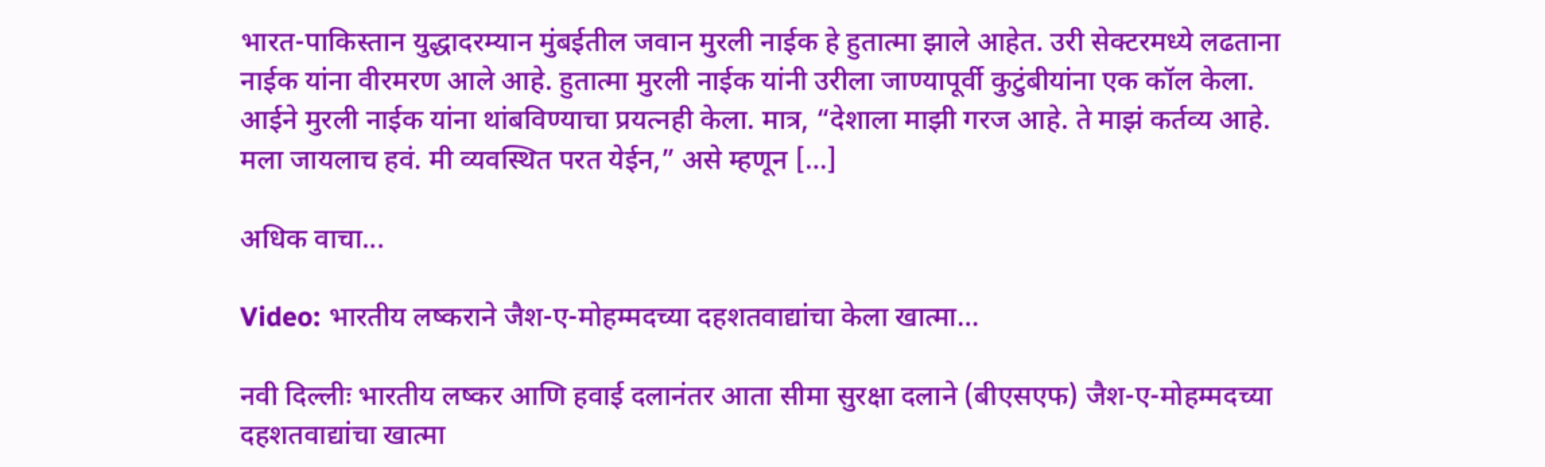भारत-पाकिस्तान युद्धादरम्यान मुंबईतील जवान मुरली नाईक हे हुतात्मा झाले आहेत. उरी सेक्टरमध्ये लढताना नाईक यांना वीरमरण आले आहे. हुतात्मा मुरली नाईक यांनी उरीला जाण्यापूर्वी कुटुंबीयांना एक कॉल केला. आईने मुरली नाईक यांना थांबविण्याचा प्रयत्नही केला. मात्र, “देशाला माझी गरज आहे. ते माझं कर्तव्य आहे. मला जायलाच हवं. मी व्यवस्थित परत येईन,” असे म्हणून […]

अधिक वाचा...

Video: भारतीय लष्कराने जैश-ए-मोहम्मदच्या दहशतवाद्यांचा केला खात्मा…

नवी दिल्लीः भारतीय लष्कर आणि हवाई दलानंतर आता सीमा सुरक्षा दलाने (बीएसएफ) जैश-ए-मोहम्मदच्या दहशतवाद्यांचा खात्मा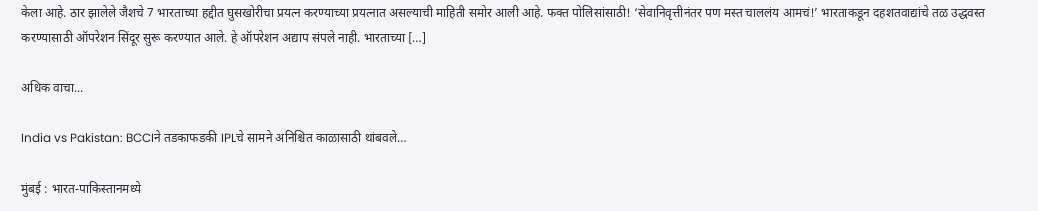केला आहे. ठार झालेले जैशचे 7 भारताच्या हद्दीत घुसखोरीचा प्रयत्न करण्याच्या प्रयत्नात असल्याची माहिती समोर आली आहे. फक्त पोलिसांसाठी! ‘सेवानिवृत्तीनंतर पण मस्त चाललंय आमचं!’ भारताकडून दहशतवाद्यांचे तळ उद्धवस्त करण्यासाठी ऑपरेशन सिंदूर सुरू करण्यात आले. हे ऑपरेशन अद्याप संपले नाही. भारताच्या […]

अधिक वाचा...

India vs Pakistan: BCCIने तडकाफडकी IPLचे सामने अनिश्चित काळासाठी थांबवले…

मुंबई : भारत-पाकिस्तानमध्ये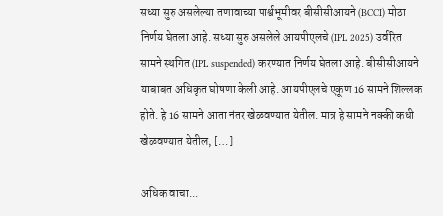सध्या सुरु असलेल्या तणावाच्या पार्श्वभूमीवर बीसीसीआयने (BCCI) मोठा निर्णय घेतला आहे. सध्या सुरु असलेले आयपीएलचे (IPL 2025) उर्वरित सामने स्थगित (IPL suspended) करण्यात निर्णय घेतला आहे. बीसीसीआयने याबाबत अधिकृत घोषणा केली आहे. आयपीएलचे एकूण 16 सामने शिल्लक होते. हे 16 सामने आता नंतर खेळवण्यात येतील. मात्र हे सामने नक्की कधी खेळवण्यात येतील, […]

अधिक वाचा...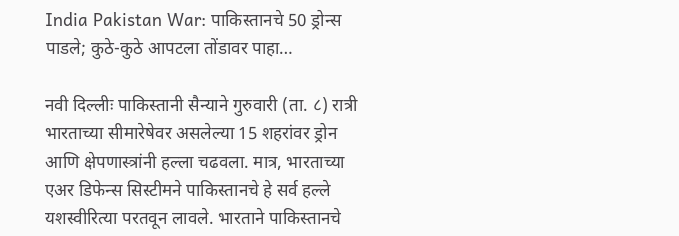India Pakistan War: पाकिस्तानचे 50 ड्रोन्स पाडले; कुठे-कुठे आपटला तोंडावर पाहा…

नवी दिल्लीः पाकिस्तानी सैन्याने गुरुवारी (ता. ८) रात्री भारताच्या सीमारेषेवर असलेल्या 15 शहरांवर ड्रोन आणि क्षेपणास्त्रांनी हल्ला चढवला. मात्र, भारताच्या एअर डिफेन्स सिस्टीमने पाकिस्तानचे हे सर्व हल्ले यशस्वीरित्या परतवून लावले. भारताने पाकिस्तानचे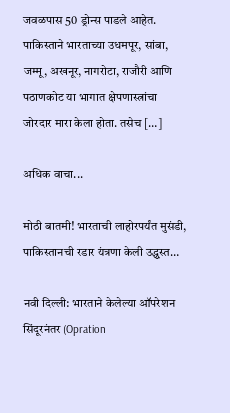जवळपास 50 ड्रोन्स पाडले आहेत. पाकिस्ताने भारताच्या उधमपूर, सांबा, जम्मू, अखनूर, नागरोटा, राजौरी आणि पठाणकोट या भागात क्षेपणास्त्रांचा जोरदार मारा केला होता. तसेच […]

अधिक वाचा...

मोठी बातमी! भारताची लाहोरपर्यंत मुसंडी, पाकिस्तानची रडार यंत्रणा केली उद्ध्वस्त…

नवी दिल्ली: भारताने केलेल्या ऑपरेशन सिंदूरनंतर (Opration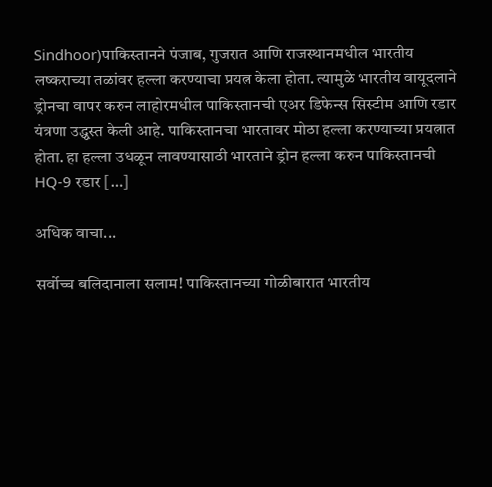Sindhoor)पाकिस्तानने पंजाब, गुजरात आणि राजस्थानमधील भारतीय लष्कराच्या तळांवर हल्ला करण्याचा प्रयत्न केला होता. त्यामुळे भारतीय वायूदलाने ड्रोनचा वापर करुन लाहोरमधील पाकिस्तानची एअर डिफेन्स सिस्टीम आणि रडार यंत्रणा उद्ध्वस्त केली आहे. पाकिस्तानचा भारतावर मोठा हल्ला करण्याच्या प्रयत्नात होता. हा हल्ला उधळून लावण्यासाठी भारताने ड्रोन हल्ला करुन पाकिस्तानची HQ-9 रडार […]

अधिक वाचा...

सर्वोच्च बलिदानाला सलाम! पाकिस्तानच्या गोळीबारात भारतीय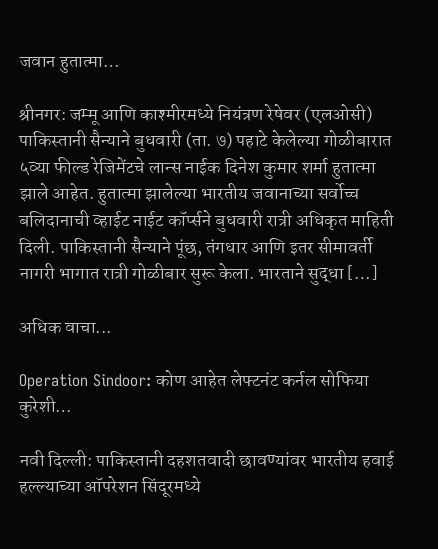जवान हुतात्मा…

श्रीनगर: जम्मू आणि काश्मीरमध्ये नियंत्रण रेषेवर (एलओसी) पाकिस्तानी सैन्याने बुधवारी (ता. ७) पहाटे केलेल्या गोळीबारात ५व्या फील्ड रेजिमेंटचे लान्स नाईक दिनेश कुमार शर्मा हुतात्मा झाले आहेत. हुतात्मा झालेल्या भारतीय जवानाच्या सर्वोच्च बलिदानाची व्हाईट नाईट कॉर्प्सने बुधवारी रात्री अधिकृत माहिती दिली. पाकिस्तानी सैन्याने पूंछ, तंगधार आणि इतर सीमावर्ती नागरी भागात रात्री गोळीबार सुरू केला. भारताने सुद्धा […]

अधिक वाचा...

Operation Sindoor: कोण आहेत लेफ्टनंट कर्नल सोफिया कुरेशी…

नवी दिल्ली: पाकिस्तानी दहशतवादी छावण्यांवर भारतीय हवाई हल्ल्याच्या ऑपरेशन सिंदूरमध्ये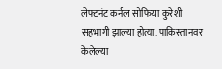लेफ्टनंट कर्नल सोफिया कुरेशी सहभागी झाल्या होत्या. पाकिस्तानवर केलेल्या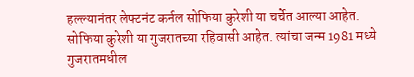हल्ल्यानंतर लेफ्टनंट कर्नल सोफिया कुरेशी या चर्चेत आल्या आहेत. सोफिया कुरेशी या गुजरातच्या रहिवासी आहेत. त्यांचा जन्म 1981 मध्ये गुजरातमधील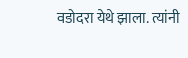वडोदरा येथे झाला. त्यांनी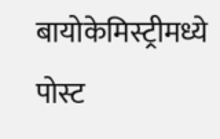बायोकेमिस्ट्रीमध्ये पोस्ट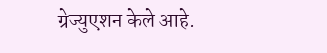ग्रेज्युएशन केले आहे.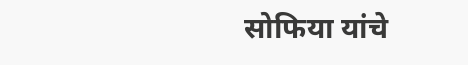सोफिया यांचे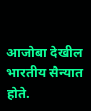आजोबा देखील भारतीय सैन्यात होते.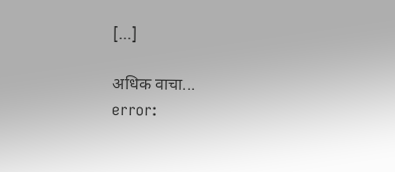[…]

अधिक वाचा...
error: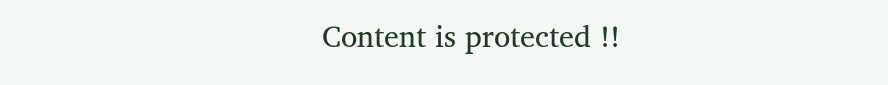Content is protected !!